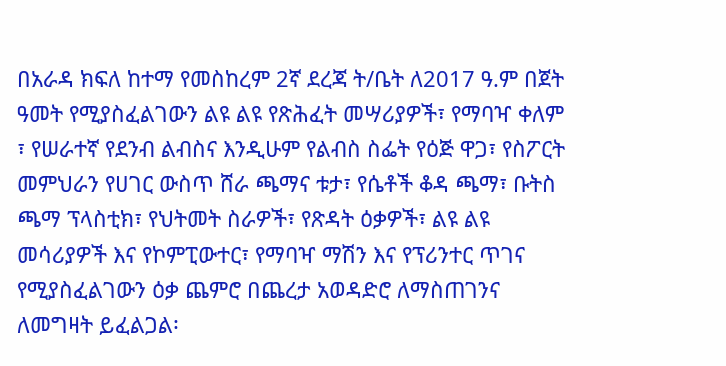በአራዳ ክፍለ ከተማ የመስከረም 2ኛ ደረጃ ት/ቤት ለ2017 ዓ.ም በጀት ዓመት የሚያስፈልገውን ልዩ ልዩ የጽሕፈት መሣሪያዎች፣ የማባዣ ቀለም ፣ የሠራተኛ የደንብ ልብስና እንዲሁም የልብስ ስፌት የዕጅ ዋጋ፣ የስፖርት መምህራን የሀገር ውስጥ ሸራ ጫማና ቱታ፣ የሴቶች ቆዳ ጫማ፣ ቡትስ ጫማ ፕላስቲክ፣ የህትመት ስራዎች፣ የጽዳት ዕቃዎች፣ ልዩ ልዩ መሳሪያዎች እና የኮምፒውተር፣ የማባዣ ማሽን እና የፕሪንተር ጥገና የሚያስፈልገውን ዕቃ ጨምሮ በጨረታ አወዳድሮ ለማስጠገንና ለመግዛት ይፈልጋል፡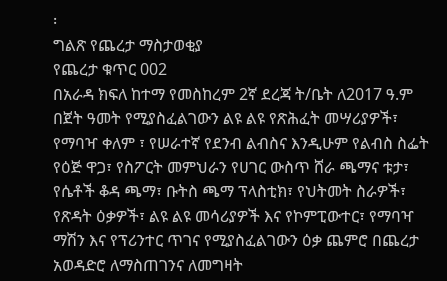፡
ግልጽ የጨረታ ማስታወቂያ
የጨረታ ቁጥር 002
በአራዳ ክፍለ ከተማ የመስከረም 2ኛ ደረጃ ት/ቤት ለ2017 ዓ.ም በጀት ዓመት የሚያስፈልገውን ልዩ ልዩ የጽሕፈት መሣሪያዎች፣ የማባዣ ቀለም ፣ የሠራተኛ የደንብ ልብስና እንዲሁም የልብስ ስፌት የዕጅ ዋጋ፣ የስፖርት መምህራን የሀገር ውስጥ ሸራ ጫማና ቱታ፣ የሴቶች ቆዳ ጫማ፣ ቡትስ ጫማ ፕላስቲክ፣ የህትመት ስራዎች፣ የጽዳት ዕቃዎች፣ ልዩ ልዩ መሳሪያዎች እና የኮምፒውተር፣ የማባዣ ማሽን እና የፕሪንተር ጥገና የሚያስፈልገውን ዕቃ ጨምሮ በጨረታ አወዳድሮ ለማስጠገንና ለመግዛት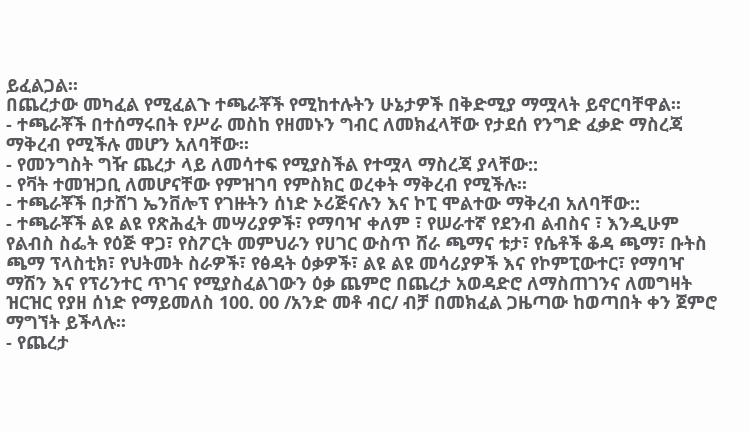ይፈልጋል፡፡
በጨረታው መካፈል የሚፈልጉ ተጫራቾች የሚከተሉትን ሁኔታዎች በቅድሚያ ማሟላት ይኖርባቸዋል፡፡
- ተጫራቾች በተሰማሩበት የሥራ መስከ የዘመኑን ግብር ለመክፈላቸው የታደሰ የንግድ ፈቃድ ማስረጃ ማቅረብ የሚችሉ መሆን አለባቸው፡፡
- የመንግስት ግዥ ጨረታ ላይ ለመሳተፍ የሚያስችል የተሟላ ማስረጃ ያላቸው::
- የቫት ተመዝጋቢ ለመሆናቸው የምዝገባ የምስክር ወረቀት ማቅረብ የሚችሉ፡፡
- ተጫራቾች በታሸገ ኤንቨሎፕ የገዙትን ሰነድ ኦሪጅናሉን እና ኮፒ ሞልተው ማቅረብ አለባቸው::
- ተጫራቾች ልዩ ልዩ የጽሕፈት መሣሪያዎች፣ የማባዣ ቀለም ፣ የሠራተኛ የደንብ ልብስና ፣ እንዲሁም የልብስ ስፌት የዕጅ ዋጋ፣ የስፖርት መምህራን የሀገር ውስጥ ሸራ ጫማና ቱታ፣ የሴቶች ቆዳ ጫማ፣ ቡትስ ጫማ ፕላስቲክ፣ የህትመት ስራዎች፣ የፅዳት ዕቃዎች፣ ልዩ ልዩ መሳሪያዎች እና የኮምፒውተር፣ የማባዣ ማሽን እና የፕሪንተር ጥገና የሚያስፈልገውን ዕቃ ጨምሮ በጨረታ አወዳድሮ ለማስጠገንና ለመግዛት ዝርዝር የያዘ ሰነድ የማይመለስ 100. 00 /አንድ መቶ ብር/ ብቻ በመክፈል ጋዜጣው ከወጣበት ቀን ጀምሮ ማግኘት ይችላሉ፡፡
- የጨረታ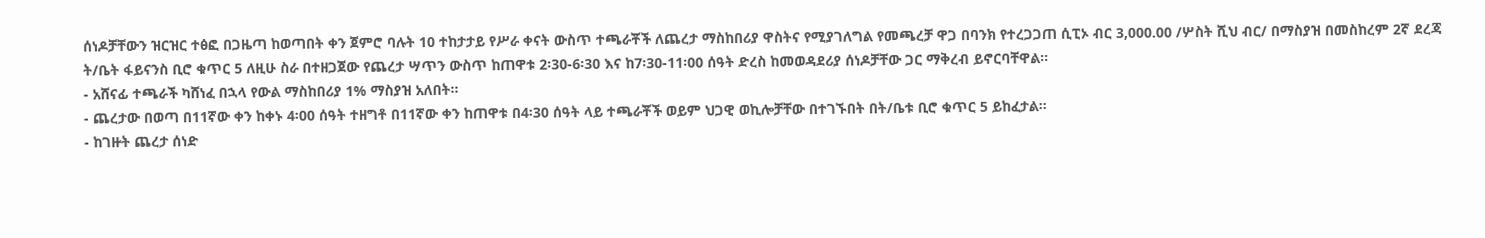ሰነዶቻቸውን ዝርዝር ተፅፎ በጋዜጣ ከወጣበት ቀን ጀምሮ ባሉት 10 ተከታታይ የሥራ ቀናት ውስጥ ተጫራቾች ለጨረታ ማስከበሪያ ዋስትና የሚያገለግል የመጫረቻ ዋጋ በባንክ የተረጋጋጠ ሲፒኦ ብር 3,000.00 /ሦስት ሺህ ብር/ በማስያዝ በመስከረም 2ኛ ደረጃ ት/ቤት ፋይናንስ ቢሮ ቁጥር 5 ለዚሁ ስራ በተዘጋጀው የጨረታ ሣጥን ውስጥ ከጠዋቱ 2፡30-6፡30 እና ከ7፡30-11፡00 ሰዓት ድረስ ከመወዳደሪያ ሰነዶቻቸው ጋር ማቅረብ ይኖርባቸዋል፡፡
- አሸናፊ ተጫራች ካሸነፈ በኋላ የውል ማስከበሪያ 1% ማስያዝ አለበት፡፡
- ጨረታው በወጣ በ11ኛው ቀን ከቀኑ 4፡00 ሰዓት ተዘግቶ በ11ኛው ቀን ከጠዋቱ በ4፡30 ሰዓት ላይ ተጫራቾች ወይም ህጋዊ ወኪሎቻቸው በተገኙበት በት/ቤቱ ቢሮ ቁጥር 5 ይከፈታል፡፡
- ከገዙት ጨረታ ሰነድ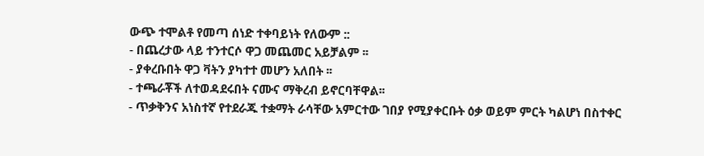ውጭ ተሞልቶ የመጣ ሰነድ ተቀባይነት የለውም ::
- በጨረታው ላይ ተንተርሶ ዋጋ መጨመር አይቻልም ፡፡
- ያቀረቡበት ዋጋ ቫትን ያካተተ መሆን አለበት ፡፡
- ተጫራቾች ለተወዳደሩበት ናሙና ማቅረብ ይኖርባቸዋል፡፡
- ጥቃቅንና አነስተኛ የተደራጁ ተቋማት ራሳቸው አምርተው ገበያ የሚያቀርቡት ዕቃ ወይም ምርት ካልሆነ በስተቀር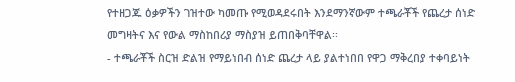የተዘጋጁ ዕቃዎችን ገዝተው ካመጡ የሚወዳደሩበት እንደማንኛውም ተጫራቾች የጨረታ ሰነድ መግዛትና እና የውል ማስከበሪያ ማስያዝ ይጠበቅባቸዋል፡፡
- ተጫራቾች ስርዝ ድልዝ የማይነበብ ሰነድ ጨረታ ላይ ያልተነበበ የዋጋ ማቅረበያ ተቀባይነት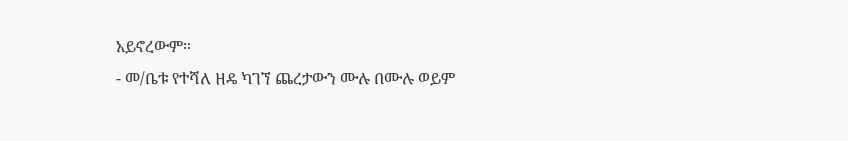አይኖረውም።
- መ/ቤቱ የተሻለ ዘዴ ካገኘ ጨረታውን ሙሉ በሙሉ ወይም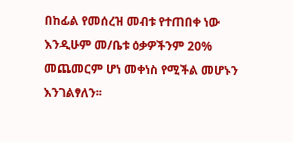በከፊል የመሰረዝ መብቱ የተጠበቀ ነው እንዲሁም መ/ቤቱ ዕቃዎችንም 20% መጨመርም ሆነ መቀነስ የሚችል መሆኑን እንገልፃለን፡፡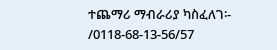ተጨማሪ ማብራሪያ ካስፈለገ፡-
/0118-68-13-56/57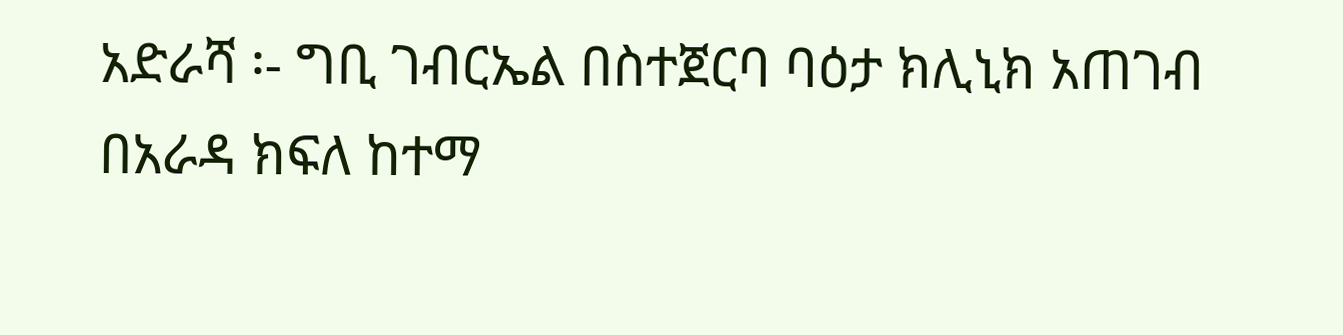አድራሻ ፡- ግቢ ገብርኤል በስተጀርባ ባዕታ ክሊኒክ አጠገብ
በአራዳ ክፍለ ከተማ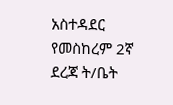አስተዳደር የመስከረም 2ኛ ደረጃ ት/ቤት